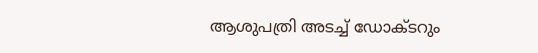ആശുപത്രി അടച്ച് ഡോക്ടറും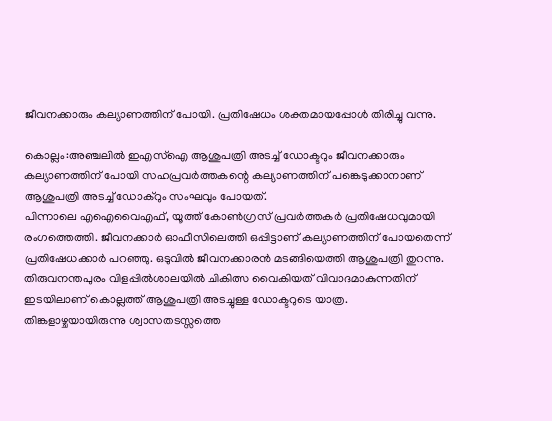ജീവനക്കാരും കല്യാണത്തിന് പോയി. പ്രതിഷേധം ശക്തമായപ്പോൾ തിരിച്ചു വന്നു.

കൊല്ലം:അഞ്ചലില്‍ ഇഎസ്‌ഐ ആശുപത്രി അടച്ച് ഡോക്ടറും ജീവനക്കാരും കല്യാണത്തിന് പോയി സഹപ്രവര്‍ത്തകന്റെ കല്യാണത്തിന് പങ്കെടുക്കാനാണ് ആശുപത്രി അടച്ച് ഡോക്‌റും സംഘവും പോയത്.
പിന്നാലെ എഐവൈഎഫ്, യൂത്ത് കോണ്‍ഗ്രസ് പ്രവര്‍ത്തകര്‍ പ്രതിഷേധവുമായി രംഗത്തെത്തി. ജീവനക്കാര്‍ ഓഫീസിലെത്തി ഒപ്പിട്ടാണ് കല്യാണത്തിന് പോയതെന്ന് പ്രതിഷേധക്കാര്‍ പറഞ്ഞു. ഒടുവില്‍ ജീവനക്കാരന്‍ മടങ്ങിയെത്തി ആശുപത്രി തുറന്നു.
തിരുവനന്തപുരം വിളപ്പില്‍ശാലയില്‍ ചികിത്സ വൈകിയത് വിവാദമാകുന്നതിന് ഇടയിലാണ് കൊല്ലത്ത് ആശുപത്രി അടച്ചുള്ള ഡോക്ടറുടെ യാത്ര. തിങ്കളാഴ്ചയായിരുന്നു ശ്വാസതടസ്സത്തെ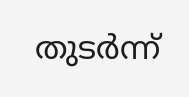തുടര്‍ന്ന്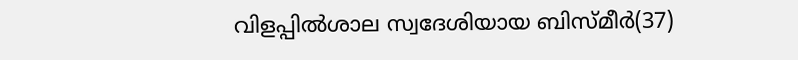വിളപ്പില്‍ശാല സ്വദേശിയായ ബിസ്മീര്‍(37)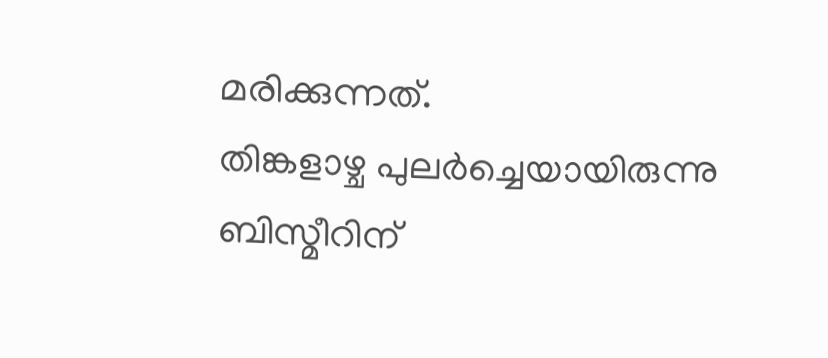മരിക്കുന്നത്.
തിങ്കളാഴ്ച പുലര്‍ച്ചെയായിരുന്നു ബിസ്മീറിന്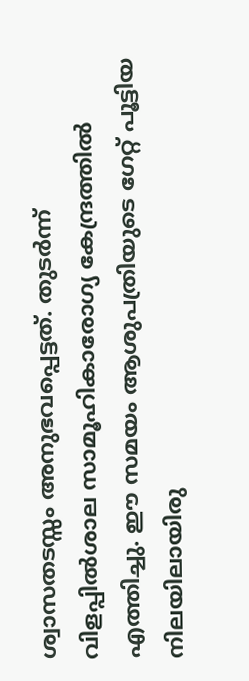ശ്വാസതടസ്സം അനുഭവപ്പെട്ടത്. തുടര്‍ന്ന് വിളപ്പില്‍ശാല സാമൂഹികാരോഗ്യ കേന്ദ്രത്തില്‍ എത്തിച്ചു. ഈ സമയം ആശുപത്രിയുടെ ഗേറ്റ് പൂട്ടിയ നിലയിലായിരു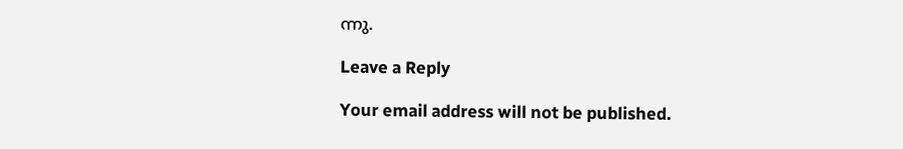ന്നു.

Leave a Reply

Your email address will not be published.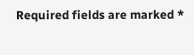Required fields are marked *